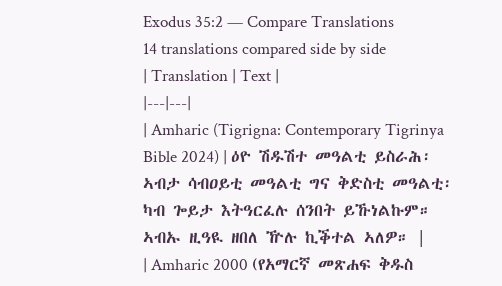Exodus 35:2 — Compare Translations
14 translations compared side by side
| Translation | Text |
|---|---|
| Amharic (Tigrigna: Contemporary Tigrinya Bible 2024) | ዕዮ ሽዱሽተ መዓልቲ ይስራሕ፡ ኣብታ ሳብዐይቲ መዓልቲ ግና ቅድስቲ መዓልቲ፡ ካብ ጐይታ እትዓርፈሉ ሰንበት ይኹነልኩም። ኣብኡ ዚዓዪ ዘበለ ዅሉ ኪቕተል ኣለዎ። |
| Amharic 2000 (የአማርኛ መጽሐፍ ቅዱስ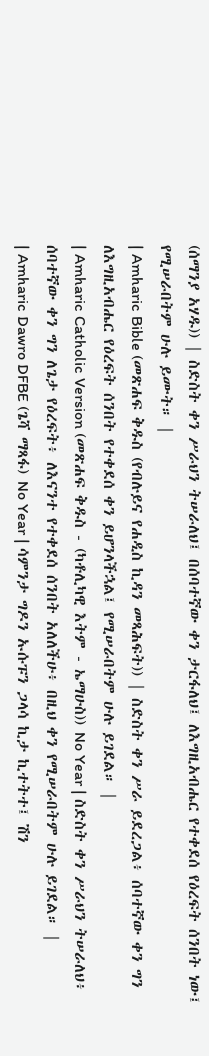(ሰማንያ አሃዱ)) | ስድስት ቀን ሥራህን ትሠራለህ፤ በሰባተኛው ቀን ታርፋለህ፤ ለእግዚአብሔር የተቀደሰ የዕረፍት ሰንበት ነው፤ የሚሠራበትም ሁሉ ይሙት። |
| Amharic Bible (መጽሐፍ ቅዱስ (የብሉይና የሐዲስ ኪዳን መጻሕፍት)) | ስድስት ቀን ሥራ ይደረጋል፥ ሰባተኛው ቀን ግን ለእግዚአብሔር የዕረፍት ሰንበት የተቀደሰ ቀን ይሆንላችኋል፤ የሚሠራበትም ሁሉ ይገደል። |
| Amharic Catholic Version (መጽሐፍ ቅዱስ - (ካቶሊካዊ እትም - ኤማሁስ)) No Year | ስድስት ቀን ሥራህን ትሠራለህ፥ ሰባተኛው ቀን ግን ለጌታ የዕረፍት፥ ለእናንተ የተቀደሰ ሰንበት አለለችሁ፥ በዚህ ቀን የሚሠራበትም ሁሉ ይገደል። |
| Amharic Dawro DFBE (ጌሻ ማጻፋ) No Year | ሳምንታ ግዶን ኡሱፑን ጋላሳ ኪታ ኪተትተ፤ ሽን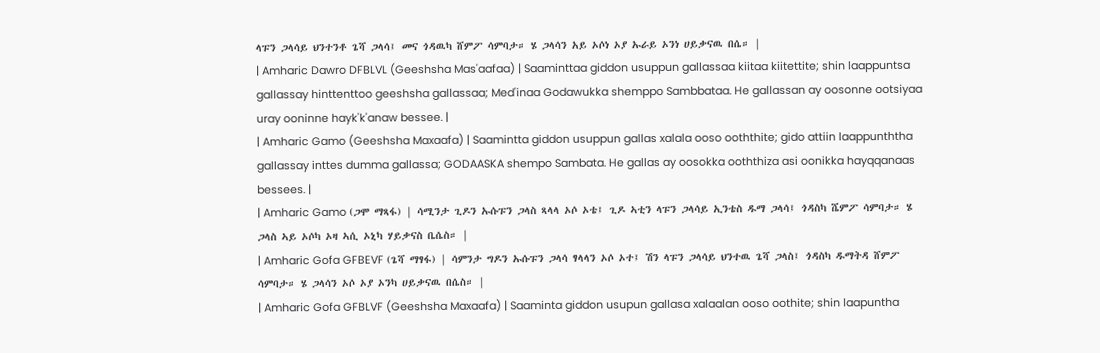ላፑን ጋላሳይ ህንተንቶ ጌሻ ጋላሳ፤ መና ጎዳዉካ ሸምፖ ሳምባታ። ሄ ጋላሳን አይ ኦሶነ ኦያ ኡራይ ኦንነ ሀይቃናዉ በሴ። |
| Amharic Dawro DFBLVL (Geeshsha Mas'aafaa) | Saaminttaa giddon usuppun gallassaa kiitaa kiitettite; shin laappuntsa gallassay hinttenttoo geeshsha gallassaa; Med'inaa Godawukka shemppo Sambbataa. He gallassan ay oosonne ootsiyaa uray ooninne hayk'k'anaw bessee. |
| Amharic Gamo (Geeshsha Maxaafa) | Saamintta giddon usuppun gallas xalala ooso ooththite; gido attiin laappunththa gallassay inttes dumma gallassa; GODAASKA shempo Sambata. He gallas ay oosokka ooththiza asi oonikka hayqqanaas bessees. |
| Amharic Gamo (ጋሞ ማጻፋ) | ሳሚንታ ጊዶን ኡሱፑን ጋላስ ጻላላ ኦሶ ኦቴ፤ ጊዶ ኣቲን ላፑን ጋላሳይ ኢንቴስ ዱማ ጋላሳ፤ ጎዳስካ ሼምፖ ሳምባታ። ሄ ጋላስ ኣይ ኦሶካ ኦዛ ኣሲ ኦኒካ ሃይቃናስ ቤሴስ። |
| Amharic Gofa GFBEVF (ጌሻ ማፃፋ) | ሳምንታ ግዶን ኡሱፑን ጋላሳ ፃላላን ኦሶ ኦተ፤ ሽን ላፑን ጋላሳይ ህንተዉ ጌሻ ጋላስ፤ ጎዳስካ ዱማትዳ ሸምፖ ሳምባታ። ሄ ጋላሳን ኦሶ ኦያ ኦንካ ሀይቃናዉ በሴስ። |
| Amharic Gofa GFBLVF (Geeshsha Maxaafa) | Saaminta giddon usupun gallasa xalaalan ooso oothite; shin laapuntha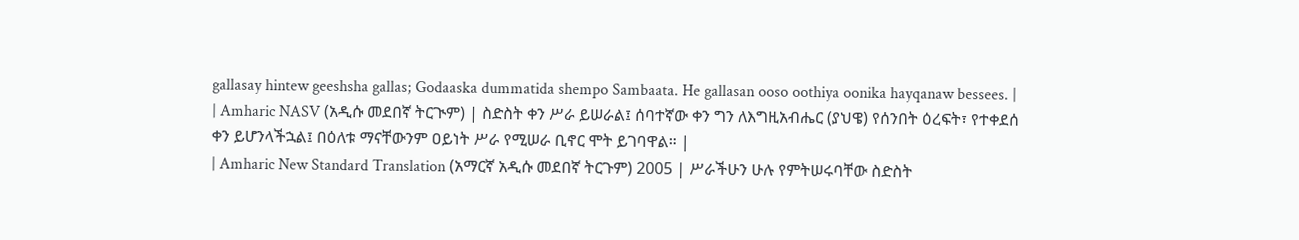gallasay hintew geeshsha gallas; Godaaska dummatida shempo Sambaata. He gallasan ooso oothiya oonika hayqanaw bessees. |
| Amharic NASV (አዲሱ መደበኛ ትርጒም) | ስድስት ቀን ሥራ ይሠራል፤ ሰባተኛው ቀን ግን ለእግዚአብሔር (ያህዌ) የሰንበት ዕረፍት፣ የተቀደሰ ቀን ይሆንላችኋል፤ በዕለቱ ማናቸውንም ዐይነት ሥራ የሚሠራ ቢኖር ሞት ይገባዋል። |
| Amharic New Standard Translation (አማርኛ አዲሱ መደበኛ ትርጉም) 2005 | ሥራችሁን ሁሉ የምትሠሩባቸው ስድስት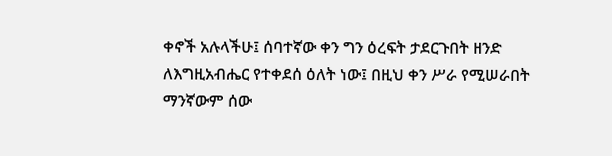ቀኖች አሉላችሁ፤ ሰባተኛው ቀን ግን ዕረፍት ታደርጉበት ዘንድ ለእግዚአብሔር የተቀደሰ ዕለት ነው፤ በዚህ ቀን ሥራ የሚሠራበት ማንኛውም ሰው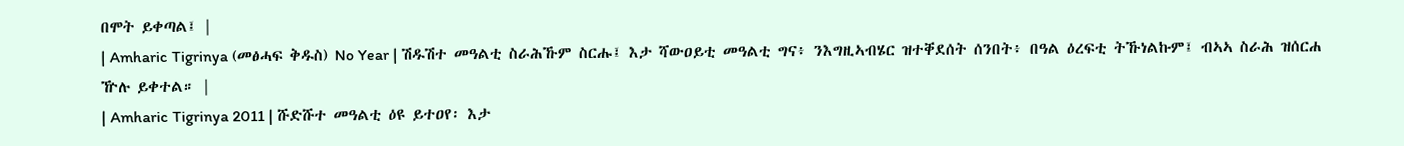በሞት ይቀጣል፤ |
| Amharic Tigrinya (መፅሓፍ ቅዱስ) No Year | ሽዱሽተ መዓልቲ ስራሕኹም ስርሑ፤ እታ ሻውዐይቲ መዓልቲ ግና፥ ንእግዚኣብሄር ዝተቐደሰት ሰንበት፥ በዓል ዕረፍቲ ትኹነልኩም፤ ብኣኣ ስራሕ ዝሰርሐ ዅሉ ይቀተል። |
| Amharic Tigrinya 2011 | ሹድሹተ መዓልቲ ዕዩ ይተዐየ፡ እታ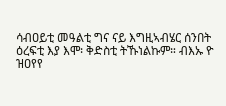ሳብዐይቲ መዓልቲ ግና ናይ እግዚኣብሄር ሰንበት ዕረፍቲ እያ እሞ፡ ቅድስቲ ትኹነልኩም። ብእኡ ዮ ዝዐየየ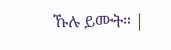ኹሉ ይሙት። |